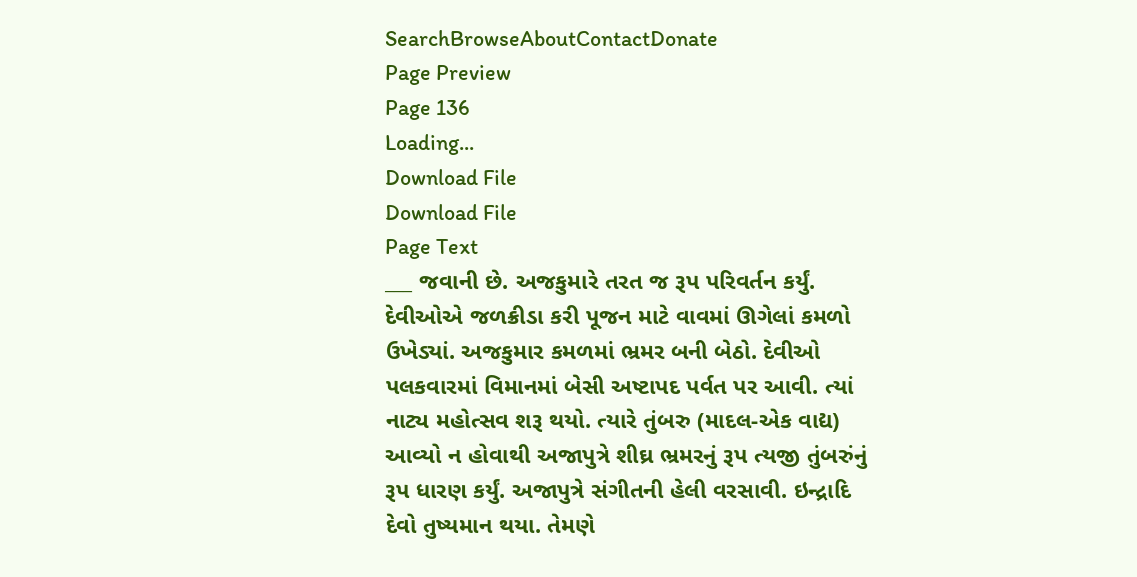SearchBrowseAboutContactDonate
Page Preview
Page 136
Loading...
Download File
Download File
Page Text
___ જવાની છે. અજકુમારે તરત જ રૂપ પરિવર્તન કર્યું. દેવીઓએ જળક્રીડા કરી પૂજન માટે વાવમાં ઊગેલાં કમળો ઉખેડ્યાં. અજકુમાર કમળમાં ભ્રમર બની બેઠો. દેવીઓ પલકવારમાં વિમાનમાં બેસી અષ્ટાપદ પર્વત પર આવી. ત્યાં નાટ્ય મહોત્સવ શરૂ થયો. ત્યારે તુંબરુ (માદલ-એક વાદ્ય) આવ્યો ન હોવાથી અજાપુત્રે શીઘ્ર ભ્રમરનું રૂપ ત્યજી તુંબરુંનું રૂપ ધારણ કર્યું. અજાપુત્રે સંગીતની હેલી વરસાવી. ઇન્દ્રાદિ દેવો તુષ્યમાન થયા. તેમણે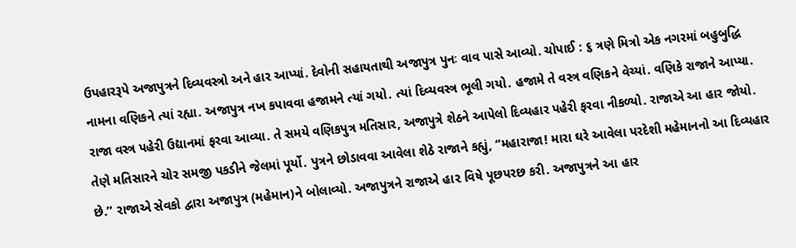ઉપહારરૂપે અજાપુત્રને દિવ્યવસ્ત્રો અને હાર આપ્યાં. દેવોની સહાયતાથી અજાપુત્ર પુનઃ વાવ પાસે આવ્યો. ચોપાઈ : ૬ ત્રણે મિત્રો એક નગરમાં બહુબુદ્ધિ નામના વણિકને ત્યાં રહ્યા. અજાપુત્ર નખ કપાવવા હજામને ત્યાં ગયો. ત્યાં દિવ્યવસ્ત્ર ભૂલી ગયો. હજામે તે વસ્ત્ર વણિકને વેચ્યાં. વણિકે રાજાને આપ્યા. રાજા વસ્ત્ર પહેરી ઉદ્યાનમાં ફરવા આવ્યા. તે સમયે વણિકપુત્ર મતિસાર, અજાપુત્રે શેઠને આપેલો દિવ્યહાર પહેરી ફરવા નીકળ્યો. રાજાએ આ હાર જોયો. તેણે મતિસારને ચોર સમજી પકડીને જેલમાં પૂર્યો. પુત્રને છોડાવવા આવેલા શેઠે રાજાને કહ્યું, “મહારાજા! મારા ઘરે આવેલા પરદેશી મહેમાનનો આ દિવ્યહાર છે.’’ રાજાએ સેવકો દ્વારા અજાપુત્ર (મહેમાન)ને બોલાવ્યો. અજાપુત્રને રાજાએ હા૨ વિષે પૂછપરછ કરી. અજાપુત્રને આ હાર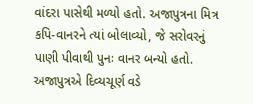વાંદરા પાસેથી મળ્યો હતો. અજાપુત્રના મિત્ર કપિ-વાનરને ત્યાં બોલાવ્યો, જે સરોવરનું પાણી પીવાથી પુનઃ વાનર બન્યો હતો. અજાપુત્રએ દિવ્યચૂર્ણ વડે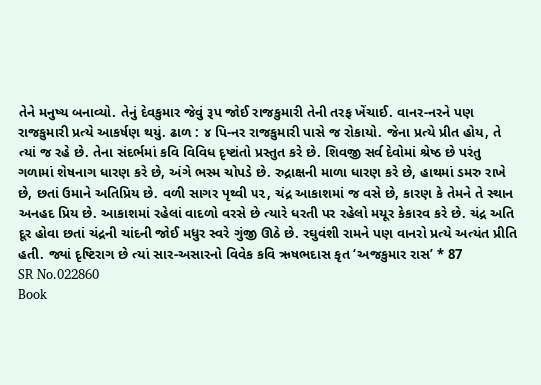તેને મનુષ્ય બનાવ્યો. તેનું દેવકુમાર જેવું રૂપ જોઈ રાજકુમારી તેની તરફ ખેંચાઈ. વાનર-નરને પણ રાજકુમારી પ્રત્યે આકર્ષણ થયું. ઢાળ : ૪ પિ-નર રાજકુમારી પાસે જ રોકાયો. જેના પ્રત્યે પ્રીત હોય, તે ત્યાં જ રહે છે. તેના સંદર્ભમાં કવિ વિવિધ દૃષ્ટાંતો પ્રસ્તુત કરે છે. શિવજી સર્વ દેવોમાં શ્રેષ્ઠ છે પરંતુ ગળામાં શેષનાગ ધારણ કરે છે, અંગે ભસ્મ ચોપડે છે. રુદ્રાક્ષની માળા ધારણ કરે છે, હાથમાં ડમરુ રાખે છે, છતાં ઉમાને અતિપ્રિય છે. વળી સાગર પૃથ્વી ૫૨, ચંદ્ર આકાશમાં જ વસે છે, કારણ કે તેમને તે સ્થાન અનહદ પ્રિય છે. આકાશમાં રહેલાં વાદળો વરસે છે ત્યારે ધરતી પર રહેલો મયૂર કેકારવ કરે છે. ચંદ્ર અતિ દૂર હોવા છતાં ચંદ્રની ચાંદની જોઈ મધુર સ્વરે ગુંજી ઊઠે છે. રઘુવંશી રામને પણ વાનરો પ્રત્યે અત્યંત પ્રીતિ હતી. જ્યાં દૃષ્ટિરાગ છે ત્યાં સાર-અસારનો વિવેક કવિ ઋષભદાસ કૃત ‘અજકુમાર રાસ’ * 87
SR No.022860
Book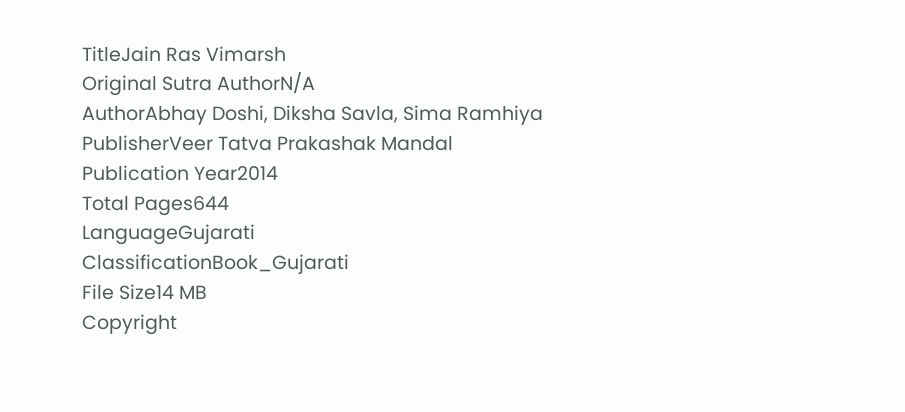TitleJain Ras Vimarsh
Original Sutra AuthorN/A
AuthorAbhay Doshi, Diksha Savla, Sima Ramhiya
PublisherVeer Tatva Prakashak Mandal
Publication Year2014
Total Pages644
LanguageGujarati
ClassificationBook_Gujarati
File Size14 MB
Copyright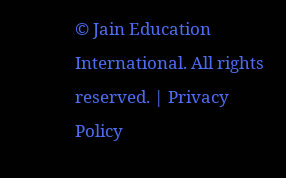© Jain Education International. All rights reserved. | Privacy Policy